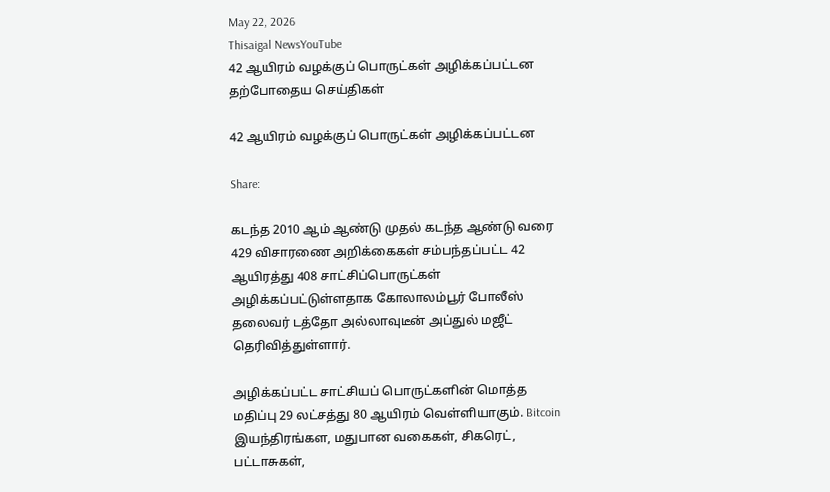May 22, 2026
Thisaigal NewsYouTube
42 ஆயிரம் வழக்குப் பொருட்கள் அழிக்கப்பட்டன
தற்போதைய செய்திகள்

42 ஆயிரம் வழக்குப் பொருட்கள் அழிக்கப்பட்டன

Share:

கடந்த 2010 ஆம் ஆண்டு முதல் கடந்த ஆண்டு வரை 429 விசாரணை அறிக்கைகள் சம்பந்தப்பட்ட 42 ஆயிரத்து 408 சாட்சிப்பொருட்கள் அழிக்கப்பட்டுள்ளதாக கோலாலம்பூர் போலீஸ் தலைவர் டத்தோ அல்லாவுடீன் அப்துல் மஜீட் தெரிவித்துள்ளார்.

அழிக்கப்பட்ட சாட்சியப் பொருட்களின் மொத்த மதிப்பு 29 லட்சத்து 80 ஆயிரம் வெள்ளியாகும். Bitcoin இயந்திரங்கள, மதுபான வகைகள், சிகரெட், பட்டாசுகள்,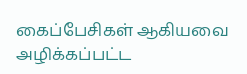கைப்பேசிகள் ஆகியவை அழிக்கப்பட்ட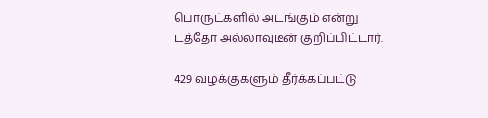பொருட்களில் அடங்கும் என்று டத்தோ அல்லாவுடீன் குறிப்பிட்டார்.

429 வழக்குகளும் தீர்க்கப்பட்டு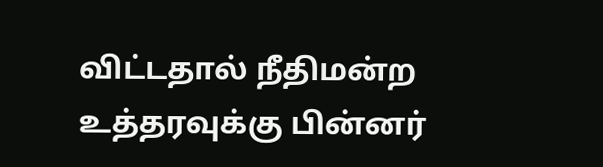விட்டதால் நீதிமன்ற உத்தரவுக்கு பின்னர்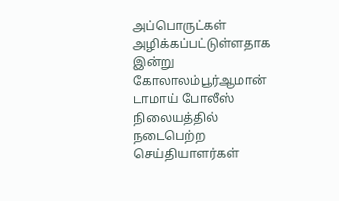அப்பொருட்கள் அழிக்கப்பட்டுள்ளதாக இன்று கோலாலம்பூர்ஆமான் டாமாய் போலீஸ் நிலையத்தில் நடைபெற்ற செய்தியாளர்கள்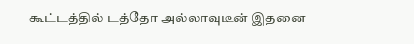கூட்டத்தில் டத்தோ அல்லாவுடீன் இதனை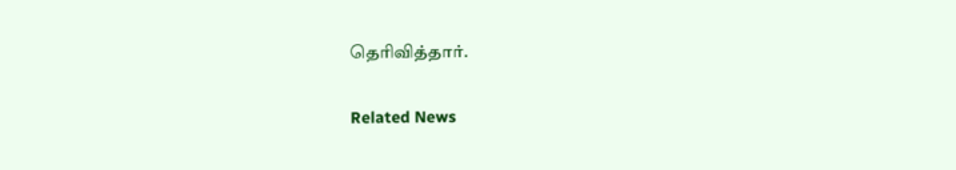தெரிவித்தார்.

Related News